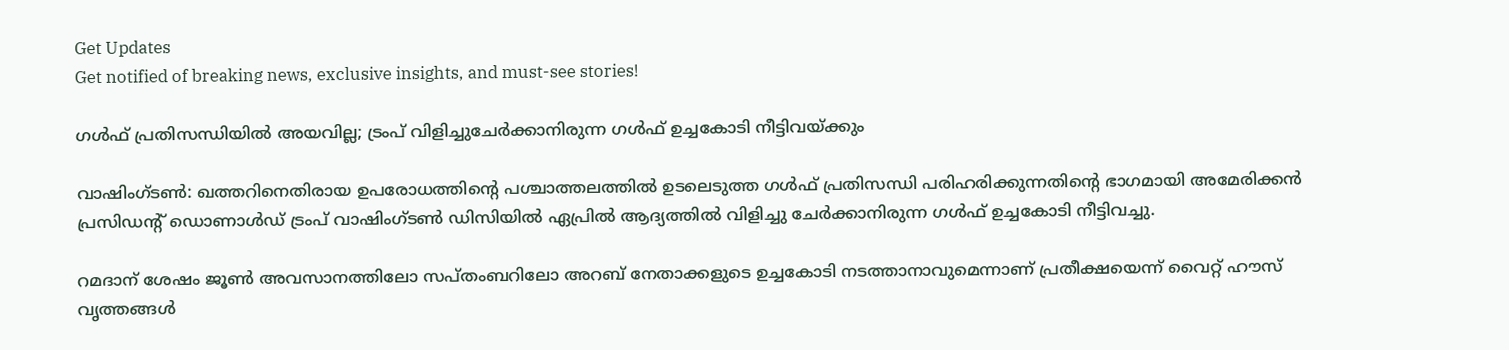Get Updates
Get notified of breaking news, exclusive insights, and must-see stories!

ഗള്‍ഫ് പ്രതിസന്ധിയില്‍ അയവില്ല; ട്രംപ് വിളിച്ചുചേര്‍ക്കാനിരുന്ന ഗള്‍ഫ് ഉച്ചകോടി നീട്ടിവയ്ക്കും

വാഷിംഗ്ടണ്‍: ഖത്തറിനെതിരായ ഉപരോധത്തിന്റെ പശ്ചാത്തലത്തില്‍ ഉടലെടുത്ത ഗള്‍ഫ് പ്രതിസന്ധി പരിഹരിക്കുന്നതിന്റെ ഭാഗമായി അമേരിക്കന്‍ പ്രസിഡന്റ് ഡൊണാള്‍ഡ് ട്രംപ് വാഷിംഗ്ടണ്‍ ഡിസിയില്‍ ഏപ്രില്‍ ആദ്യത്തില്‍ വിളിച്ചു ചേര്‍ക്കാനിരുന്ന ഗള്‍ഫ് ഉച്ചകോടി നീട്ടിവച്ചു.

റമദാന് ശേഷം ജൂണ്‍ അവസാനത്തിലോ സപ്തംബറിലോ അറബ് നേതാക്കളുടെ ഉച്ചകോടി നടത്താനാവുമെന്നാണ് പ്രതീക്ഷയെന്ന് വൈറ്റ് ഹൗസ് വൃത്തങ്ങള്‍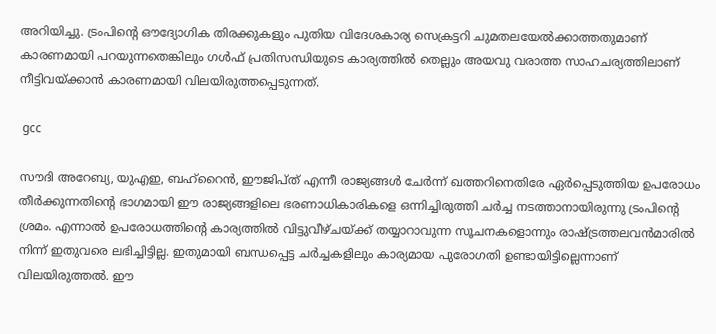അറിയിച്ചു. ട്രംപിന്റെ ഔദ്യോഗിക തിരക്കുകളും പുതിയ വിദേശകാര്യ സെക്രട്ടറി ചുമതലയേല്‍ക്കാത്തതുമാണ് കാരണമായി പറയുന്നതെങ്കിലും ഗള്‍ഫ് പ്രതിസന്ധിയുടെ കാര്യത്തില്‍ തെല്ലും അയവു വരാത്ത സാഹചര്യത്തിലാണ് നീട്ടിവയ്ക്കാന്‍ കാരണമായി വിലയിരുത്തപ്പെടുന്നത്.

 gcc

സൗദി അറേബ്യ, യുഎഇ, ബഹ്‌റൈന്‍, ഈജിപ്ത് എന്നീ രാജ്യങ്ങള്‍ ചേര്‍ന്ന് ഖത്തറിനെതിരേ ഏര്‍പ്പെടുത്തിയ ഉപരോധം തീര്‍ക്കുന്നതിന്റെ ഭാഗമായി ഈ രാജ്യങ്ങളിലെ ഭരണാധികാരികളെ ഒന്നിച്ചിരുത്തി ചര്‍ച്ച നടത്താനായിരുന്നു ട്രംപിന്റെ ശ്രമം. എന്നാല്‍ ഉപരോധത്തിന്റെ കാര്യത്തില്‍ വിട്ടുവീഴ്ചയ്ക്ക് തയ്യാറാവുന്ന സൂചനകളൊന്നും രാഷ്ട്രത്തലവന്‍മാരില്‍ നിന്ന് ഇതുവരെ ലഭിച്ചിട്ടില്ല. ഇതുമായി ബന്ധപ്പെട്ട ചര്‍ച്ചകളിലും കാര്യമായ പുരോഗതി ഉണ്ടായിട്ടില്ലെന്നാണ് വിലയിരുത്തല്‍. ഈ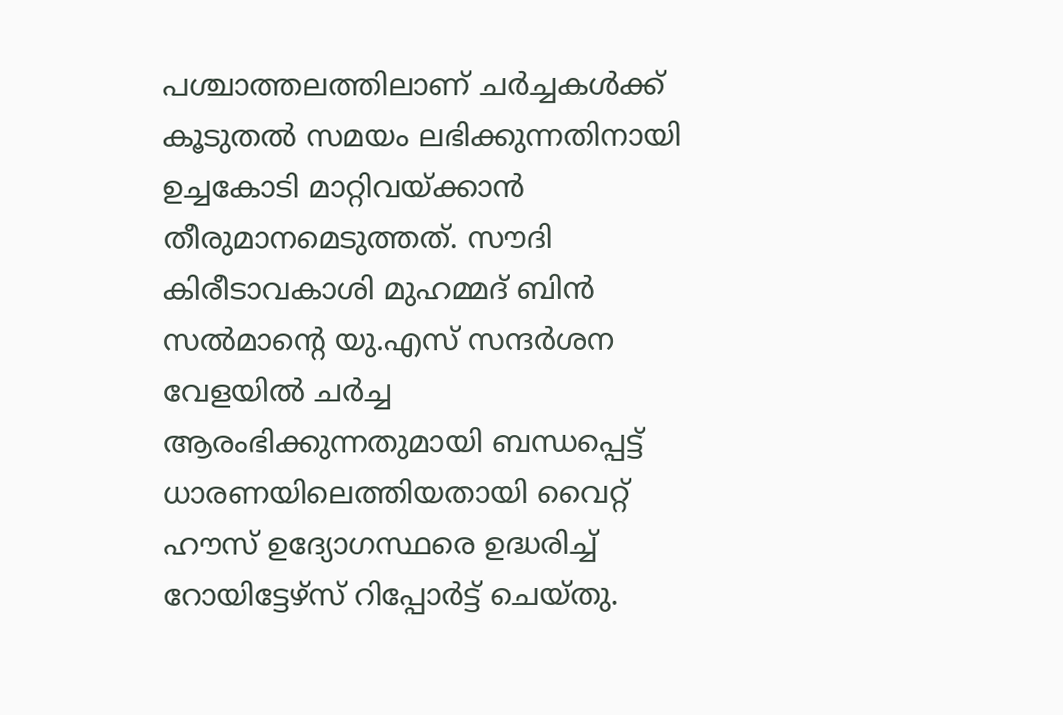പശ്ചാത്തലത്തിലാണ് ചര്‍ച്ചകള്‍ക്ക് കൂടുതല്‍ സമയം ലഭിക്കുന്നതിനായി ഉച്ചകോടി മാറ്റിവയ്ക്കാന്‍ തീരുമാനമെടുത്തത്. സൗദി കിരീടാവകാശി മുഹമ്മദ് ബിന്‍ സല്‍മാന്റെ യു.എസ് സന്ദര്‍ശന വേളയില്‍ ചര്‍ച്ച ആരംഭിക്കുന്നതുമായി ബന്ധപ്പെട്ട് ധാരണയിലെത്തിയതായി വൈറ്റ് ഹൗസ് ഉദ്യോഗസ്ഥരെ ഉദ്ധരിച്ച് റോയിട്ടേഴ്‌സ് റിപ്പോര്‍ട്ട് ചെയ്തു.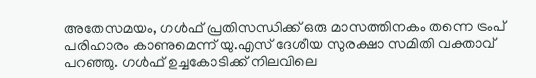അതേസമയം, ഗള്‍ഫ് പ്രതിസന്ധിക്ക് ഒരു മാസത്തിനകം തന്നെ ട്രംപ് പരിഹാരം കാണുമെന്ന് യു.എസ് ദേശീയ സുരക്ഷാ സമിതി വക്താവ് പറഞ്ഞു. ഗള്‍ഫ് ഉച്ചകോടിക്ക് നിലവിലെ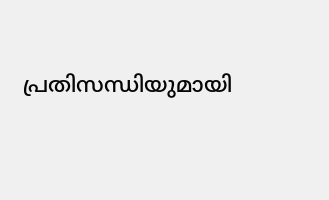പ്രതിസന്ധിയുമായി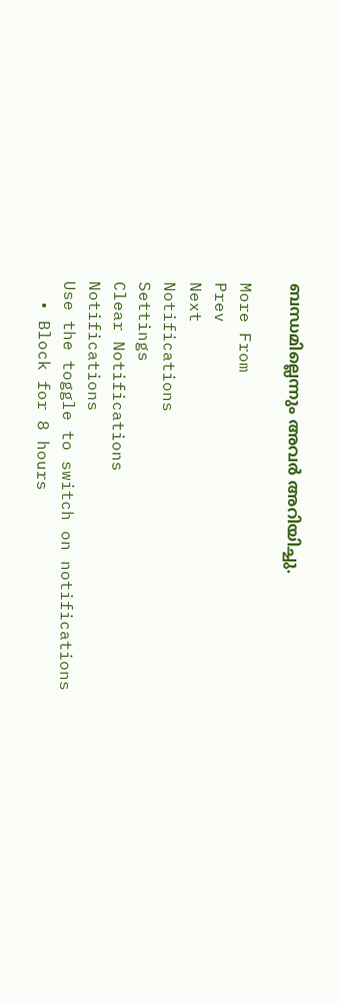ബന്ധമില്ലെന്നും അവര്‍ അറിയിച്ചു.

More From
Prev
Next
Notifications
Settings
Clear Notifications
Notifications
Use the toggle to switch on notifications
  • Block for 8 hours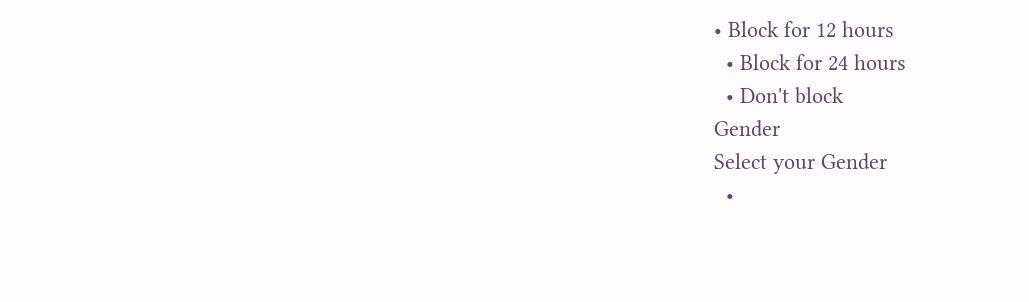• Block for 12 hours
  • Block for 24 hours
  • Don't block
Gender
Select your Gender
  •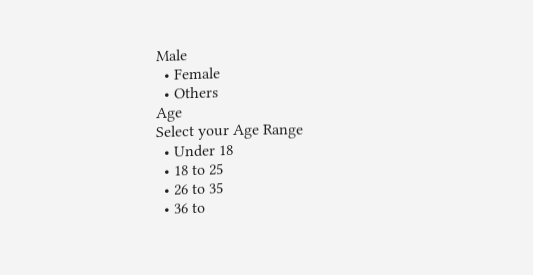Male
  • Female
  • Others
Age
Select your Age Range
  • Under 18
  • 18 to 25
  • 26 to 35
  • 36 to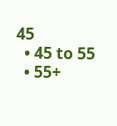45
  • 45 to 55
  • 55+